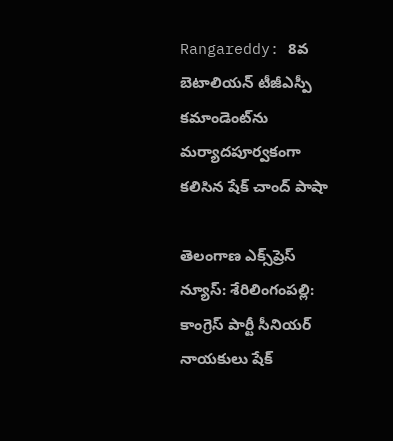Rangareddy: 8వ బెటాలియన్ టీజీఎస్పీ కమాండెంట్‌ను మర్యాదపూర్వకంగా కలిసిన షేక్ చాంద్ పాషా

తెలంగాణ ఎక్స్‌ప్రెస్ న్యూస్: శేరిలింగంపల్లి: కాంగ్రెస్ పార్టీ సీనియర్ నాయకులు షేక్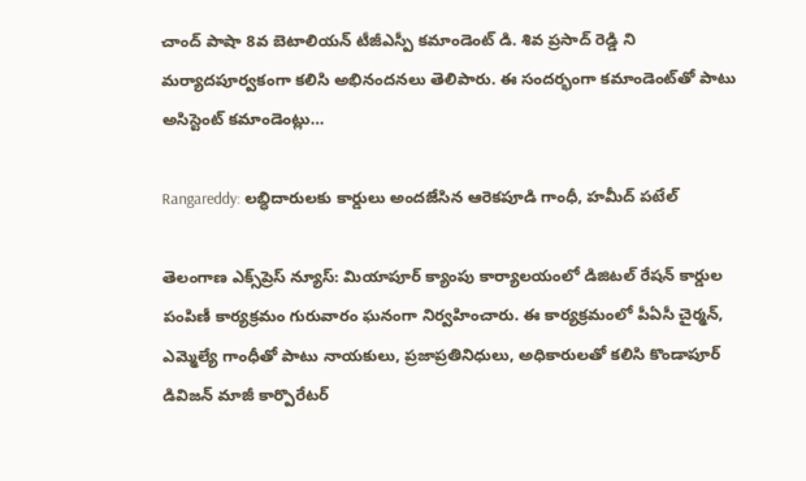చాంద్ పాషా 8వ బెటాలియన్ టీజీఎస్పీ కమాండెంట్ డి. శివ ప్రసాద్ రెడ్డి ని మర్యాదపూర్వకంగా కలిసి అభినందనలు తెలిపారు. ఈ సందర్భంగా కమాండెంట్‌తో పాటు అసిస్టెంట్ కమాండెంట్లు…

Rangareddy: లబ్ధిదారులకు కార్డులు అందజేసిన ఆరెకపూడి గాంధీ, హమీద్ పటేల్

తెలంగాణ ఎక్స్‌ప్రెస్ న్యూస్: మియాపూర్ క్యాంపు కార్యాలయంలో డిజిటల్ రేషన్ కార్డుల పంపిణీ కార్యక్రమం గురువారం ఘనంగా నిర్వహించారు. ఈ కార్యక్రమంలో పీఏసీ చైర్మన్, ఎమ్మెల్యే గాంధీతో పాటు నాయకులు, ప్రజాప్రతినిధులు, అధికారులతో కలిసి కొండాపూర్ డివిజన్ మాజీ కార్పొరేటర్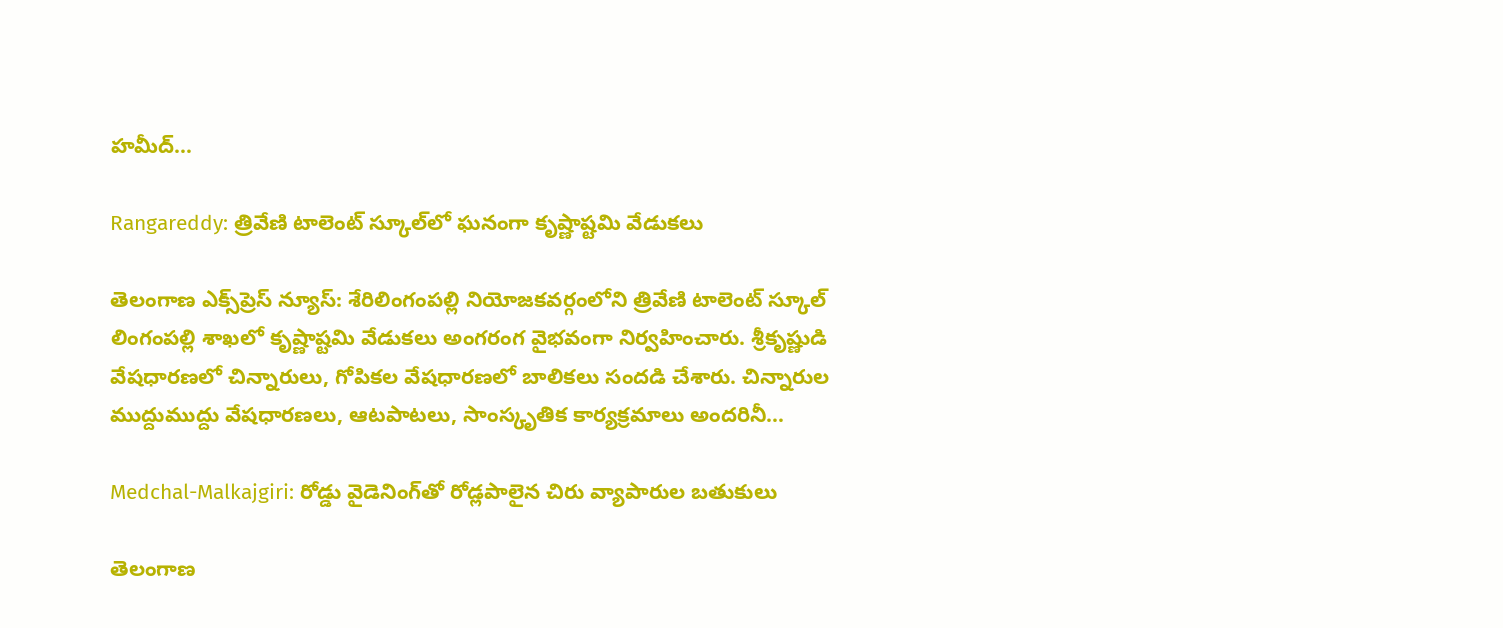హమీద్…

Rangareddy: త్రివేణి టాలెంట్‌ స్కూల్‌లో ఘనంగా కృష్ణాష్టమి వేడుకలు

తెలంగాణ ఎక్స్‌ప్రెస్ న్యూస్: శేరిలింగంపల్లి నియోజకవర్గంలోని త్రివేణి టాలెంట్‌ స్కూల్‌ లింగంపల్లి శాఖలో కృష్ణాష్టమి వేడుకలు అంగరంగ వైభవంగా నిర్వహించారు. శ్రీకృష్ణుడి వేషధారణలో చిన్నారులు, గోపికల వేషధారణలో బాలికలు సందడి చేశారు. చిన్నారుల ముద్దుముద్దు వేషధారణలు, ఆటపాటలు, సాంస్కృతిక కార్యక్రమాలు అందరినీ…

Medchal-Malkajgiri: రోడ్డు వైడెనింగ్‌తో రోడ్లపాలైన చిరు వ్యాపారుల బతుకులు

తెలంగాణ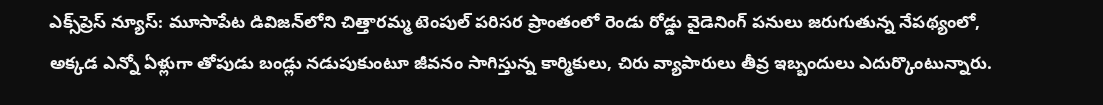ఎక్స్‌ప్రెస్ న్యూస్: మూసాపేట డివిజన్‌లోని చిత్తారమ్మ టెంపుల్ పరిసర ప్రాంతంలో రెండు రోడ్డు వైడెనింగ్ పనులు జరుగుతున్న నేపథ్యంలో, అక్కడ ఎన్నో ఏళ్లుగా తోపుడు బండ్లు నడుపుకుంటూ జీవనం సాగిస్తున్న కార్మికులు, చిరు వ్యాపారులు తీవ్ర ఇబ్బందులు ఎదుర్కొంటున్నారు.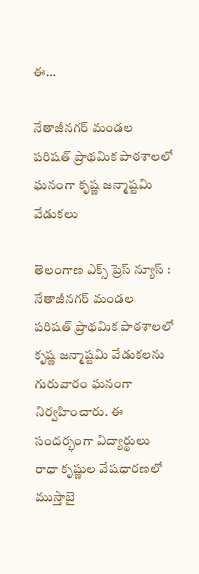ఈ…

నేతాజీనగర్ మండల పరిషత్ ప్రాథమిక పాఠశాలలో ఘనంగా కృష్ణ జన్మాష్టమి వేడుకలు

తెలంగాణ ఎక్స్ ప్రెస్ న్యూస్ : నేతాజీనగర్ మండల పరిషత్ ప్రాథమిక పాఠశాలలో కృష్ణ జన్మాష్టమి వేడుకలను గురువారం ఘనంగా నిర్వహించారు. ఈ సందర్భంగా విద్యార్థులు రాధా కృష్ణుల వేషధారణలో ముస్తాబై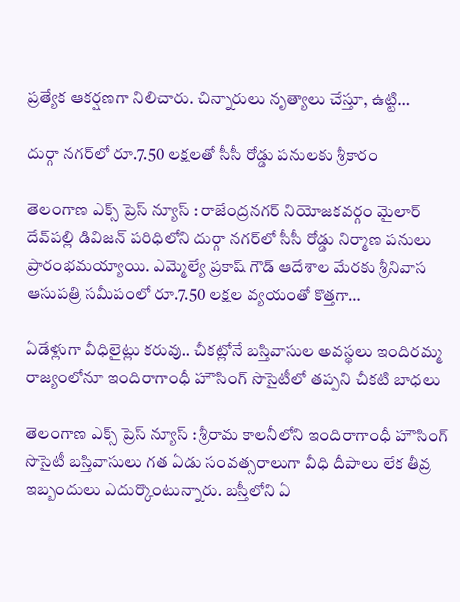ప్రత్యేక ఆకర్షణగా నిలిచారు. చిన్నారులు నృత్యాలు చేస్తూ, ఉట్టి…

దుర్గా నగర్‌లో రూ.7.50 లక్షలతో సీసీ రోడ్డు పనులకు శ్రీకారం

తెలంగాణ ఎక్స్ ప్రెస్ న్యూస్ : రాజేంద్రనగర్ నియోజకవర్గం మైలార్ దేవ్‌పల్లి డివిజన్ పరిధిలోని దుర్గా నగర్‌లో సీసీ రోడ్డు నిర్మాణ పనులు ప్రారంభమయ్యాయి. ఎమ్మెల్యే ప్రకాష్ గౌడ్ ఆదేశాల మేరకు శ్రీనివాస ఆసుపత్రి సమీపంలో రూ.7.50 లక్షల వ్యయంతో కొత్తగా…

ఏడేళ్లుగా వీధిలైట్లు కరువు.. చీకట్లోనే బస్తివాసుల అవస్థలు ఇందిరమ్మ రాజ్యంలోనూ ఇందిరాగాంధీ హౌసింగ్ సొసైటీలో తప్పని చీకటి బాధలు

తెలంగాణ ఎక్స్ ప్రెస్ న్యూస్ : శ్రీరామ కాలనీలోని ఇందిరాగాంధీ హౌసింగ్ సొసైటీ బస్తివాసులు గత ఏడు సంవత్సరాలుగా వీధి దీపాలు లేక తీవ్ర ఇబ్బందులు ఎదుర్కొంటున్నారు. బస్తీలోని ఏ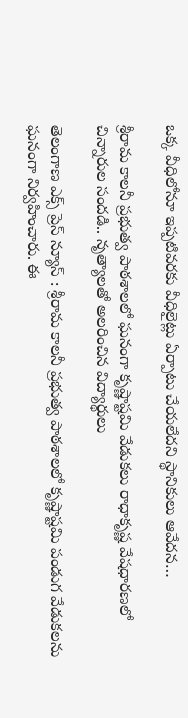ఒక్క వీధిలోనూ ఇప్పటివరకు వీధిలైట్లు ఏర్పాటు చేయలేదని స్థానికులు ఆవేదన…

శ్రీరామ కాలనీ ప్రభుత్వ పాఠశాలలో ఘనంగా కృష్ణాష్టమి వేడుకలు రాధాకృష్ణ వేషధారణలో చిన్నారుల సందడి.. నృత్యాలతో అలరించిన విద్యార్థులు

తెలంగాణ ఎక్స్ ప్రెస్ న్యూస్ : శ్రీరామ కాలనీ ప్రభుత్వ పాఠశాలలో కృష్ణాష్టమి పండుగ వేడుకలను ఘనంగా నిర్వహించారు. ఈ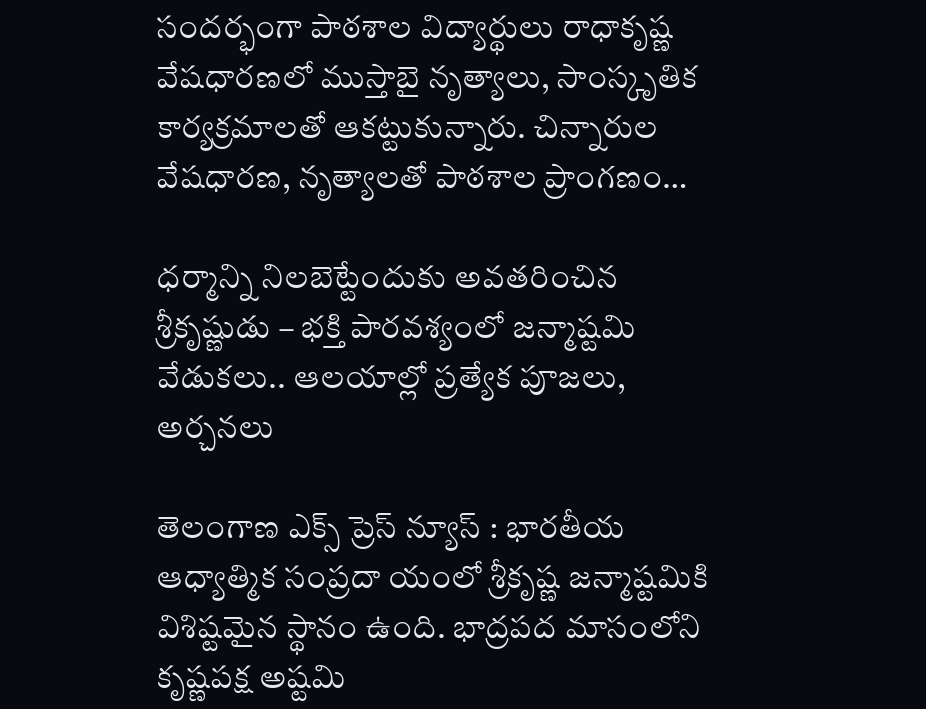సందర్భంగా పాఠశాల విద్యార్థులు రాధాకృష్ణ వేషధారణలో ముస్తాబై నృత్యాలు, సాంస్కృతిక కార్యక్రమాలతో ఆకట్టుకున్నారు. చిన్నారుల వేషధారణ, నృత్యాలతో పాఠశాల ప్రాంగణం…

ధర్మాన్ని నిలబెట్టేందుకు అవతరించిన శ్రీకృష్ణుడు – భక్తి పారవశ్యంలో జన్మాష్టమి వేడుకలు.. ఆలయాల్లో ప్రత్యేక పూజలు, అర్చనలు

తెలంగాణ ఎక్స్ ప్రెస్ న్యూస్ : భారతీయ ఆధ్యాత్మిక సంప్రదా యంలో శ్రీకృష్ణ జన్మాష్టమికి విశిష్టమైన స్థానం ఉంది. భాద్రపద మాసంలోని కృష్ణపక్ష అష్టమి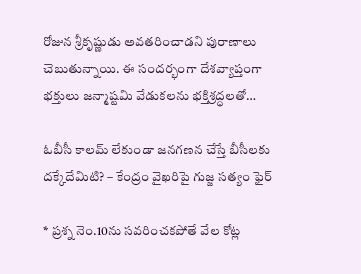రోజున శ్రీకృష్ణుడు అవతరించాడని పురాణాలు చెబుతున్నాయి. ఈ సందర్భంగా దేశవ్యాప్తంగా భక్తులు జన్మాష్టమి వేడుకలను భక్తిశ్రద్ధలతో…

ఓబీసీ కాలమ్‌ లేకుండా జనగణన చేస్తే బీసీలకు దక్కేదేమిటి? – కేంద్రం వైఖరిపై గుజ్జ సత్యం ఫైర్

* ప్రశ్న నెం.10ను సవరించకపోతే వేల కోట్ల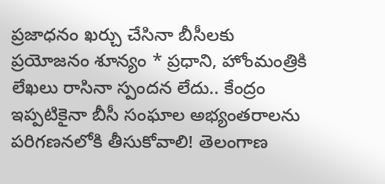ప్రజాధనం ఖర్చు చేసినా బీసీలకు ప్రయోజనం శూన్యం * ప్రధాని, హోంమంత్రికి లేఖలు రాసినా స్పందన లేదు.. కేంద్రం ఇప్పటికైనా బీసీ సంఘాల అభ్యంతరాలను పరిగణనలోకి తీసుకోవాలి! తెలంగాణ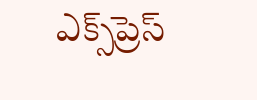ఎక్స్‌ప్రెస్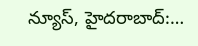న్యూస్, హైదరాబాద్:…